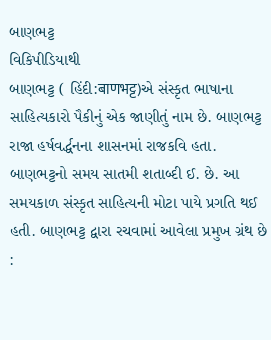બાણભટ્ટ
વિકિપીડિયાથી
બાણભટ્ટ ( હિંદી:बाणभट्ट)એ સંસ્કૃત ભાષાના સાહિત્યકારો પૈકીનું એક જાણીતું નામ છે. બાણભટ્ટ રાજા હર્ષવર્દ્ધનના શાસનમાં રાજકવિ હતા. બાણભટ્ટનો સમય સાતમી શતાબ્દી ઈ. છે. આ સમયકાળ સંસ્કૃત સાહિત્યની મોટા પાયે પ્રગતિ થઈ હતી. બાણભટ્ટ દ્વારા રચવામાં આવેલા પ્રમુખ ગ્રંથ છે :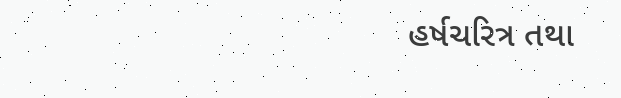હર્ષચરિત્ર તથા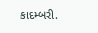કાદમ્બરી.